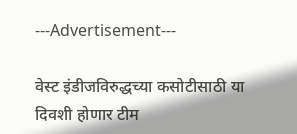---Advertisement---

वेस्ट इंडीजविरुद्धच्या कसोटीसाठी या दिवशी होणार टीम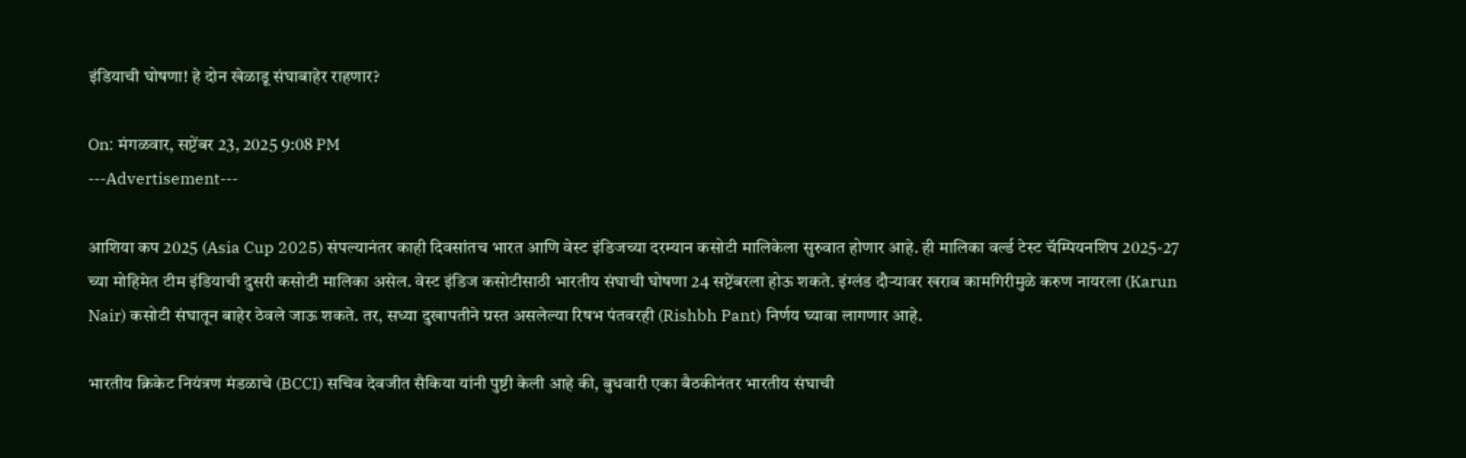इंडियाची घोषणा! हे दोन खेळाडू संघाबाहेर राहणार?

On: मंगळवार, सप्टेंबर 23, 2025 9:08 PM
---Advertisement---

आशिया कप 2025 (Asia Cup 2025) संपल्यानंतर काही दिवसांतच भारत आणि वेस्ट इंडिजच्या दरम्यान कसोटी मालिकेला सुरुवात होणार आहे. ही मालिका वर्ल्ड टेस्ट चॅम्पियनशिप 2025-27 च्या मोहिमेत टीम इंडियाची दुसरी कसोटी मालिका असेल. वेस्ट इंडिज कसोटीसाठी भारतीय संघाची घोषणा 24 सप्टेंबरला होऊ शकते. इंग्लंड दौऱ्यावर खराब कामगिरीमुळे करुण नायरला (Karun Nair) कसोटी संघातून बाहेर ठेवले जाऊ शकते. तर, सध्या दुखापतीने ग्रस्त असलेल्या रिषभ पंतवरही (Rishbh Pant) निर्णय घ्यावा लागणार आहे.

भारतीय क्रिकेट नियंत्रण मंडळाचे (BCCI) सचिव देवजीत सैकिया यांनी पुष्टी केली आहे की, बुधवारी एका बैठकीनंतर भारतीय संघाची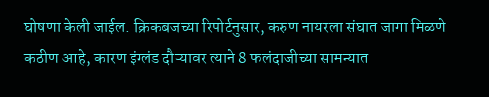घोषणा केली जाईल. क्रिकबजच्या रिपोर्टनुसार, करुण नायरला संघात जागा मिळणे कठीण आहे, कारण इंग्लंड दौऱ्यावर त्याने 8 फलंदाजीच्या सामन्यात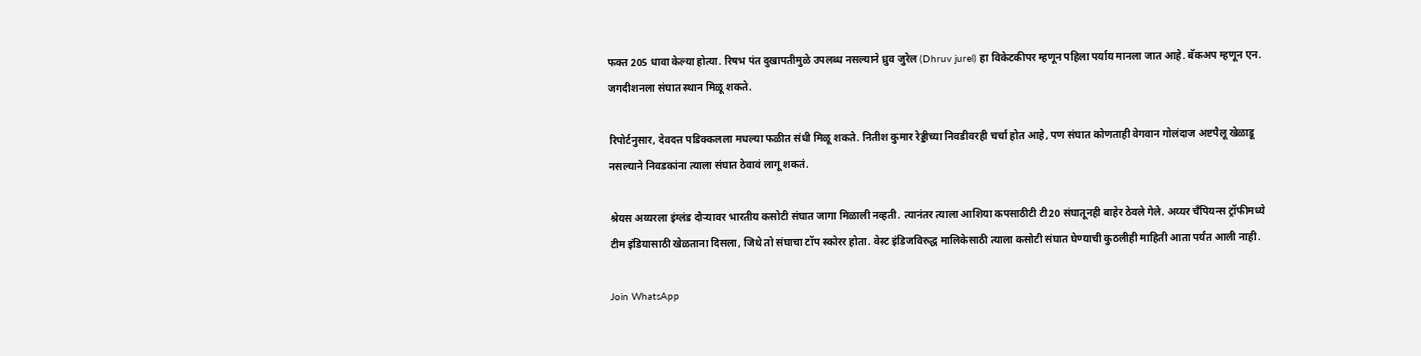फक्त 205 धावा केल्या होत्या. रिषभ पंत दुखापतीमुळे उपलब्ध नसल्याने ध्रुव जुरेल (Dhruv jurel) हा विकेटकीपर म्हणून पहिला पर्याय मानला जात आहे. बॅकअप म्हणून एन. जगदीशनला संघात स्थान मिळू शकते.

रिपोर्टनुसार, देवदत्त पडिक्कलला मधल्या फळीत संधी मिळू शकते. नितीश कुमार रेड्डीच्या निवडीवरही चर्चा होत आहे, पण संघात कोणताही वेगवान गोलंदाज अष्टपैलू खेळाडू नसल्याने निवडकांना त्याला संघात ठेवावं लागू शकतं.

श्रेयस अय्यरला इंग्लंड दौऱ्यावर भारतीय कसोटी संघात जागा मिळाली नव्हती. त्यानंतर त्याला आशिया कपसाठीटी टी20 संघातूनही बाहेर ठेवले गेले. अय्यर चँपियन्स ट्रॉफीमध्ये टीम इंडियासाठी खेळताना दिसला, जिथे तो संघाचा टॉप स्कोरर होता. वेस्ट इंडिजविरुद्ध मालिकेसाठी त्याला कसोटी संघात घेण्याची कुठलीही माहिती आता पर्यंत आली नाही.

Join WhatsApp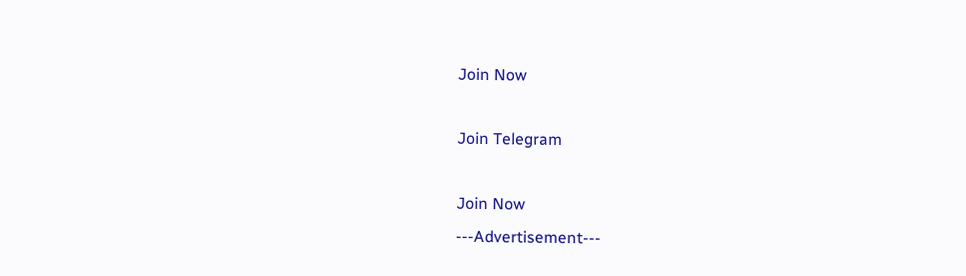Join Now

Join Telegram

Join Now
---Advertisement---